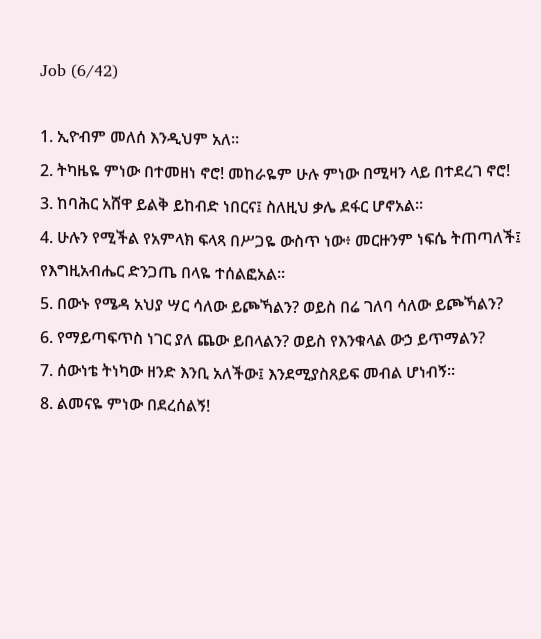Job (6/42)

1. ኢዮብም መለሰ እንዲህም አለ።
2. ትካዜዬ ምነው በተመዘነ ኖሮ! መከራዬም ሁሉ ምነው በሚዛን ላይ በተደረገ ኖሮ!
3. ከባሕር አሸዋ ይልቅ ይከብድ ነበርና፤ ስለዚህ ቃሌ ደፋር ሆኖአል።
4. ሁሉን የሚችል የአምላክ ፍላጻ በሥጋዬ ውስጥ ነው፥ መርዙንም ነፍሴ ትጠጣለች፤ የእግዚአብሔር ድንጋጤ በላዬ ተሰልፎአል።
5. በውኑ የሜዳ አህያ ሣር ሳለው ይጮኻልን? ወይስ በሬ ገለባ ሳለው ይጮኻልን?
6. የማይጣፍጥስ ነገር ያለ ጨው ይበላልን? ወይስ የእንቁላል ውኃ ይጥማልን?
7. ሰውነቴ ትነካው ዘንድ እንቢ አለችው፤ እንደሚያስጸይፍ መብል ሆነብኝ።
8. ልመናዬ ምነው በደረሰልኝ!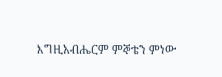እግዚአብሔርም ምኞቴን ምነው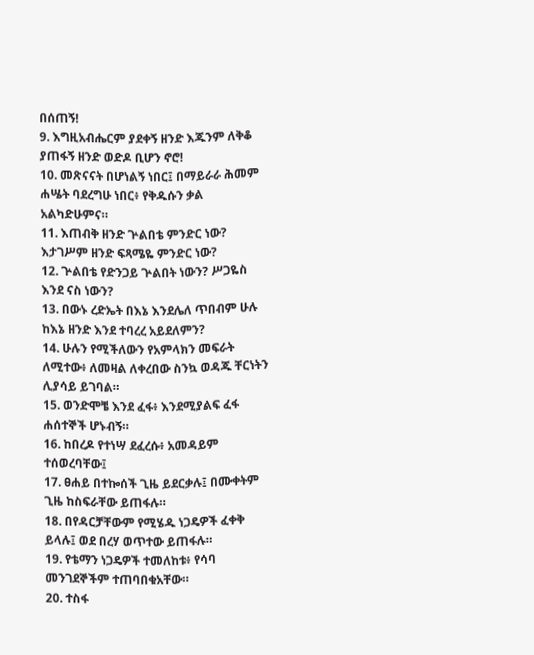በሰጠኝ!
9. እግዚአብሔርም ያደቀኝ ዘንድ እጁንም ለቅቆ ያጠፋኝ ዘንድ ወድዶ ቢሆን ኖሮ!
10. መጽናናት በሆነልኝ ነበር፤ በማይራራ ሕመም ሐሤት ባደረግሁ ነበር፥ የቅዱሱን ቃል አልካድሁምና።
11. እጠብቅ ዘንድ ጕልበቴ ምንድር ነው? እታገሥም ዘንድ ፍጻሜዬ ምንድር ነው?
12. ጕልበቴ የድንጋይ ጕልበት ነውን? ሥጋዬስ እንደ ናስ ነውን?
13. በውኑ ረድኤት በእኔ እንደሌለ ጥበብም ሁሉ ከእኔ ዘንድ እንደ ተባረረ አይደለምን?
14. ሁሉን የሚችለውን የአምላክን መፍራት ለሚተው፥ ለመዛል ለቀረበው ስንኳ ወዳጁ ቸርነትን ሊያሳይ ይገባል።
15. ወንድሞቼ እንደ ፈፋ፥ እንደሚያልፍ ፈፋ ሐሰተኞች ሆኑብኝ።
16. ከበረዶ የተነሣ ደፈረሱ፥ አመዳይም ተሰወረባቸው፤
17. ፀሐይ በተኰሰች ጊዜ ይደርቃሉ፤ በሙቀትም ጊዜ ከስፍራቸው ይጠፋሉ።
18. በየዳርቻቸውም የሚሄዱ ነጋዴዎች ፈቀቅ ይላሉ፤ ወደ በረሃ ወጥተው ይጠፋሉ።
19. የቴማን ነጋዴዎች ተመለከቱ፥ የሳባ መንገደኞችም ተጠባበቁአቸው።
20. ተስፋ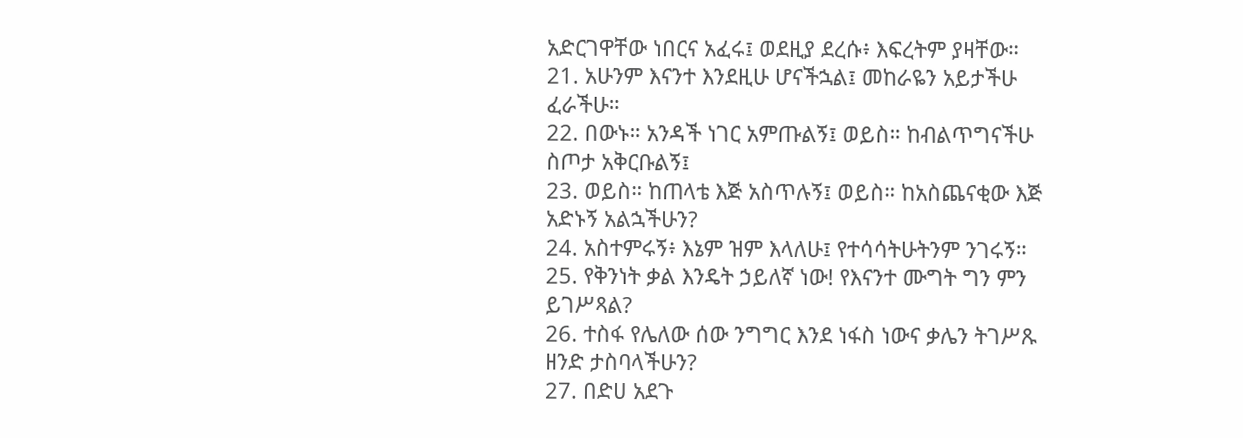አድርገዋቸው ነበርና አፈሩ፤ ወደዚያ ደረሱ፥ እፍረትም ያዛቸው።
21. አሁንም እናንተ እንደዚሁ ሆናችኋል፤ መከራዬን አይታችሁ ፈራችሁ።
22. በውኑ። አንዳች ነገር አምጡልኝ፤ ወይስ። ከብልጥግናችሁ ስጦታ አቅርቡልኝ፤
23. ወይስ። ከጠላቴ እጅ አስጥሉኝ፤ ወይስ። ከአስጨናቂው እጅ አድኑኝ አልኋችሁን?
24. አስተምሩኝ፥ እኔም ዝም እላለሁ፤ የተሳሳትሁትንም ንገሩኝ።
25. የቅንነት ቃል እንዴት ኃይለኛ ነው! የእናንተ ሙግት ግን ምን ይገሥጻል?
26. ተስፋ የሌለው ሰው ንግግር እንደ ነፋስ ነውና ቃሌን ትገሥጹ ዘንድ ታስባላችሁን?
27. በድሀ አደጉ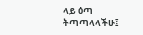ላይ ዕጣ ትጣጣላላችሁ፤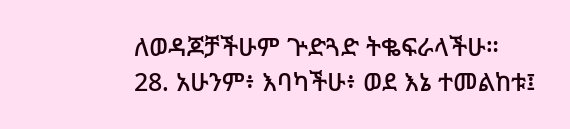ለወዳጆቻችሁም ጕድጓድ ትቈፍራላችሁ።
28. አሁንም፥ እባካችሁ፥ ወደ እኔ ተመልከቱ፤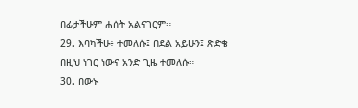በፊታችሁም ሐሰት አልናገርም።
29. እባካችሁ፥ ተመለሱ፤ በደል አይሁን፤ ጽድቄ በዚህ ነገር ነውና አንድ ጊዜ ተመለሱ።
30. በውኑ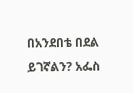በአንደበቴ በደል ይገኛልን? አፌስ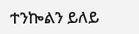ተንኰልን ይለይ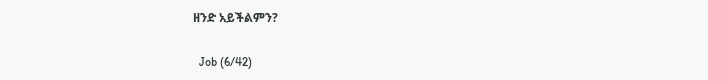ዘንድ አይችልምን?

  Job (6/42)